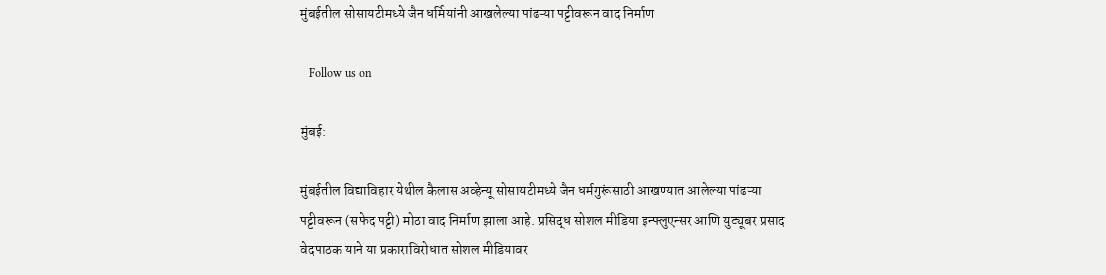मुंबईतील सोसायटीमध्ये जैन धर्मियांनी आखलेल्या पांढऱ्या पट्टीवरून वाद निर्माण

   Follow us on

मुंबई:

मुंबईतील विद्याविहार येथील कैलास अव्हेन्यू सोसायटीमध्ये जैन धर्मगुरूंसाठी आखण्यात आलेल्या पांढऱ्या पट्टीवरून (सफेद पट्टी) मोठा वाद निर्माण झाला आहे. प्रसिद्ध सोशल मीडिया इन्फ्लुएन्सर आणि युट्यूबर प्रसाद वेदपाठक याने या प्रकाराविरोधात सोशल मीडियावर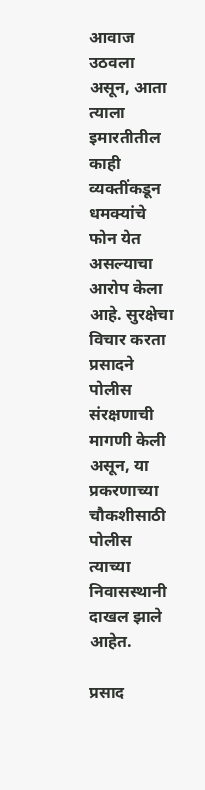आवाज उठवला असून, आता त्याला इमारतीतील काही व्यक्तींकडून धमक्यांचे फोन येत असल्याचा आरोप केला आहे. सुरक्षेचा विचार करता प्रसादने पोलीस संरक्षणाची मागणी केली असून, या प्रकरणाच्या चौकशीसाठी पोलीस त्याच्या निवासस्थानी दाखल झाले आहेत.

प्रसाद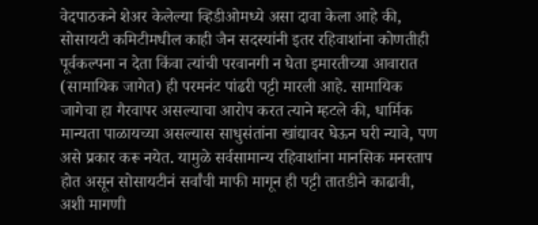वेदपाठकने शेअर केलेल्या व्हिडीओमध्ये असा दावा केला आहे की, सोसायटी कमिटीमधील काही जैन सदस्यांनी इतर रहिवाशांना कोणतीही पूर्वकल्पना न देता किंवा त्यांची परवानगी न घेता इमारतीच्या आवारात (सामायिक जागेत) ही परमनंट पांढरी पट्टी मारली आहे. सामायिक जागेचा हा गैरवापर असल्याचा आरोप करत त्याने म्हटले की, धार्मिक मान्यता पाळायच्या असल्यास साधुसंतांना खांद्यावर घेऊन घरी न्यावे, पण असे प्रकार करू नयेत. यामुळे सर्वसामान्य रहिवाशांना मानसिक मनस्ताप होत असून सोसायटीनं सर्वांची माफी मागून ही पट्टी तातडीने काढावी, अशी मागणी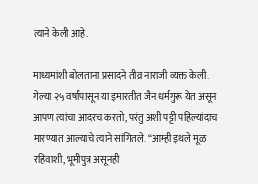त्याने केली आहे.

माध्यमांशी बोलताना प्रसादने तीव्र नाराजी व्यक्त केली. गेल्या २५ वर्षांपासून या इमारतीत जैन धर्मगुरू येत असून आपण त्यांचा आदरच करतो, परंतु अशी पट्टी पहिल्यांदाच मारण्यात आल्याचे त्याने सांगितले. “आम्ही इथले मूळ रहिवाशी, भूमीपुत्र असूनही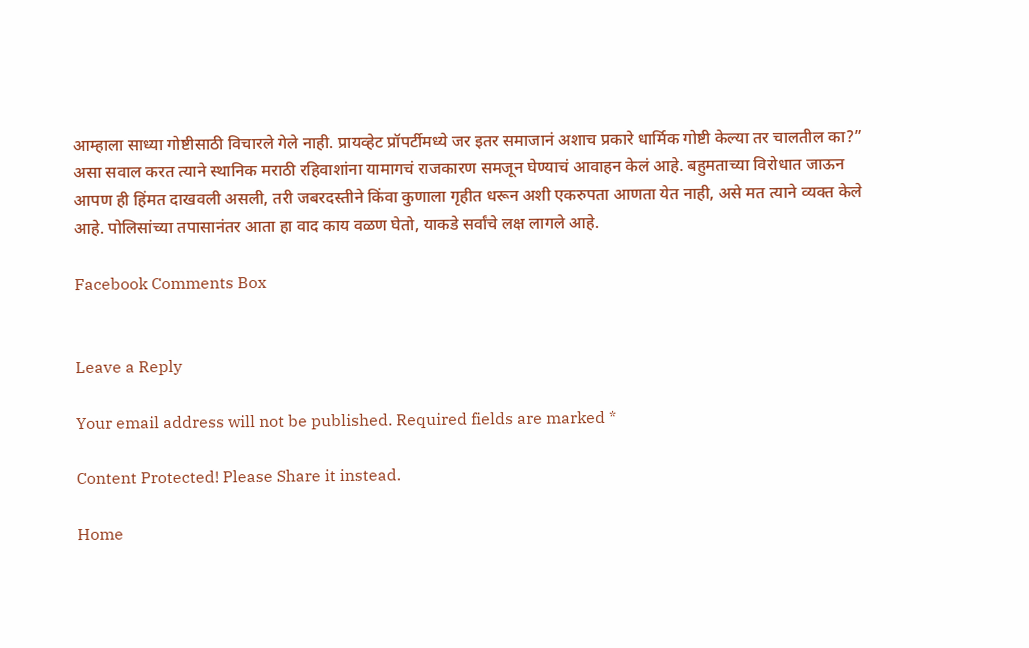आम्हाला साध्या गोष्टीसाठी विचारले गेले नाही. प्रायव्हेट प्रॉपर्टीमध्ये जर इतर समाजानं अशाच प्रकारे धार्मिक गोष्टी केल्या तर चालतील का?” असा सवाल करत त्याने स्थानिक मराठी रहिवाशांना यामागचं राजकारण समजून घेण्याचं आवाहन केलं आहे. बहुमताच्या विरोधात जाऊन आपण ही हिंमत दाखवली असली, तरी जबरदस्तीने किंवा कुणाला गृहीत धरून अशी एकरुपता आणता येत नाही, असे मत त्याने व्यक्त केले आहे. पोलिसांच्या तपासानंतर आता हा वाद काय वळण घेतो, याकडे सर्वांचे लक्ष लागले आहे.

Facebook Comments Box


Leave a Reply

Your email address will not be published. Required fields are marked *

Content Protected! Please Share it instead.

Home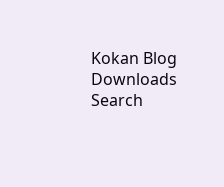Kokan Blog
Downloads
Search